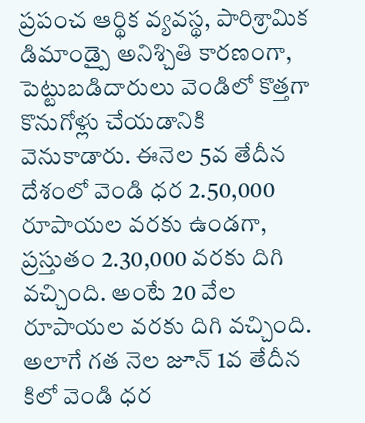ప్రపంచ ఆర్థిక వ్యవస్థ, పారిశ్రామిక డిమాండ్పై అనిశ్చితి కారణంగా, పెట్టుబడిదారులు వెండిలో కొత్తగా కొనుగోళ్లు చేయడానికి వెనుకాడారు. ఈనెల 5వ తేదీన దేశంలో వెండి ధర 2.50,000 రూపాయల వరకు ఉండగా, ప్రస్తుతం 2.30,000 వరకు దిగి వచ్చింది. అంటే 20 వేల రూపాయల వరకు దిగి వచ్చింది. అలాగే గత నెల జూన్ 1వ తేదీన కిలో వెండి ధర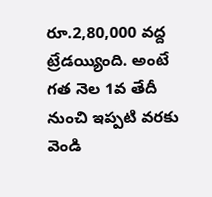రూ.2,80,000 వద్ద ట్రేడయ్యింది. అంటే గత నెల 1వ తేదీ నుంచి ఇప్పటి వరకు వెండి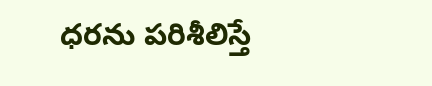ధరను పరిశీలిస్తే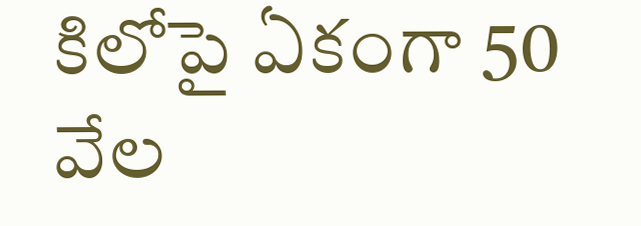కిలోపై ఏకంగా 50 వేల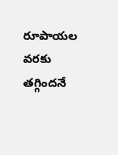రూపాయల వరకు తగ్గిందనే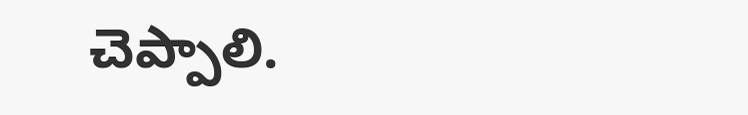చెప్పాలి.